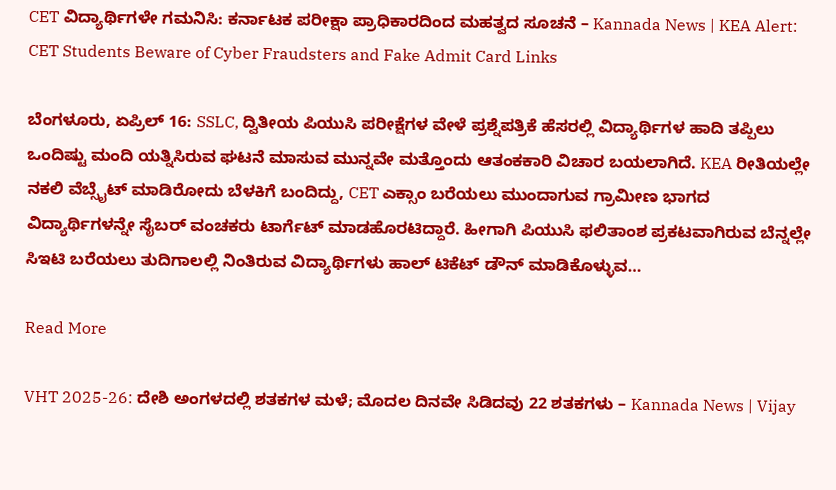CET ವಿದ್ಯಾರ್ಥಿಗಳೇ ಗಮನಿಸಿ: ಕರ್ನಾಟಕ ಪರೀಕ್ಷಾ ಪ್ರಾಧಿಕಾರದಿಂದ ಮಹತ್ವದ ಸೂಚನೆ – Kannada News | KEA Alert: CET Students Beware of Cyber Fraudsters and Fake Admit Card Links

ಬೆಂಗಳೂರು, ಏಪ್ರಿಲ್ 16: SSLC, ದ್ವಿತೀಯ ಪಿಯುಸಿ ಪರೀಕ್ಷೆಗಳ ವೇಳೆ ಪ್ರಶ್ನೆಪತ್ರಿಕೆ ಹೆಸರಲ್ಲಿ ವಿದ್ಯಾರ್ಥಿಗಳ ಹಾದಿ ತಪ್ಪಿಲು ಒಂದಿಷ್ಟು ಮಂದಿ ಯತ್ನಿಸಿರುವ ಘಟನೆ ಮಾಸುವ ಮುನ್ನವೇ ಮತ್ತೊಂದು ಆತಂಕಕಾರಿ ವಿಚಾರ ಬಯಲಾಗಿದೆ. KEA ರೀತಿಯಲ್ಲೇ ನಕಲಿ ವೆಬ್ಸೈಟ್ ಮಾಡಿರೋದು ಬೆಳಕಿಗೆ ಬಂದಿದ್ದು, CET ಎಕ್ಸಾಂ ಬರೆಯಲು ಮುಂದಾಗುವ ಗ್ರಾಮೀಣ ಭಾಗದ ವಿದ್ಯಾರ್ಥಿಗಳನ್ನೇ ಸೈಬರ್ ವಂಚಕರು ಟಾರ್ಗೆಟ್ ಮಾಡಹೊರಟಿದ್ದಾರೆ. ಹೀಗಾಗಿ ಪಿಯುಸಿ ಫಲಿತಾಂಶ ಪ್ರಕಟವಾಗಿರುವ ಬೆನ್ನಲ್ಲೇ ಸಿಇಟಿ ಬರೆಯಲು ತುದಿಗಾಲಲ್ಲಿ ನಿಂತಿರುವ ವಿದ್ಯಾರ್ಥಿಗಳು ಹಾಲ್ ಟಿಕೆಟ್ ಡೌನ್ ಮಾಡಿಕೊಳ್ಳುವ…

Read More

VHT 2025-26: ದೇಶಿ ಅಂಗಳದಲ್ಲಿ ಶತಕಗಳ ಮಳೆ; ಮೊದಲ ದಿನವೇ ಸಿಡಿದವು 22 ಶತಕಗಳು – Kannada News | Vijay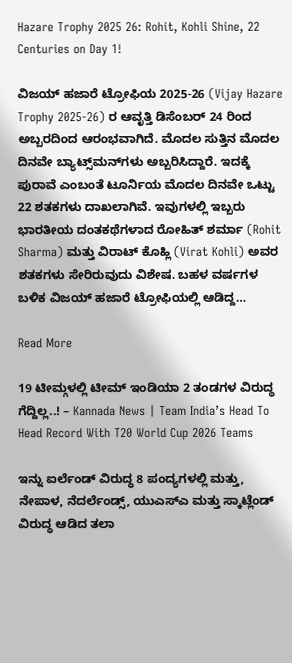Hazare Trophy 2025 26: Rohit, Kohli Shine, 22 Centuries on Day 1!

ವಿಜಯ್ ಹಜಾರೆ ಟ್ರೋಫಿಯ 2025-26 (Vijay Hazare Trophy 2025-26) ರ ಆವೃತ್ತಿ ಡಿಸೆಂಬರ್ 24 ರಿಂದ ಅಬ್ಬರದಿಂದ ಆರಂಭವಾಗಿದೆ. ಮೊದಲ ಸುತ್ತಿನ ಮೊದಲ ದಿನವೇ ಬ್ಯಾಟ್ಸ್‌ಮನ್‌ಗಳು ಅಬ್ಬರಿಸಿದ್ದಾರೆ. ಇದಕ್ಕೆ ಪುರಾವೆ ಎಂಬಂತೆ ಟೂರ್ನಿಯ ಮೊದಲ ದಿನವೇ ಒಟ್ಟು 22 ಶತಕಗಳು ದಾಖಲಾಗಿವೆ. ಇವುಗಳಲ್ಲಿ ಇಬ್ಬರು ಭಾರತೀಯ ದಂತಕಥೆಗಳಾದ ರೋಹಿತ್ ಶರ್ಮಾ (Rohit Sharma) ಮತ್ತು ವಿರಾಟ್ ಕೊಹ್ಲಿ (Virat Kohli) ಅವರ ಶತಕಗಳು ಸೇರಿರುವುದು ವಿಶೇಷ. ಬಹಳ ವರ್ಷಗಳ ಬಳಿಕ ವಿಜಯ್ ಹಜಾರೆ ಟ್ರೋಫಿಯಲ್ಲಿ ಆಡಿದ್ದ…

Read More

19 ಟೀಮ್ಗಳಲ್ಲಿ ಟೀಮ್ ಇಂಡಿಯಾ 2 ತಂಡಗಳ ವಿರುದ್ಧ ಗೆದ್ದಿಲ್ಲ..! – Kannada News | Team India’s Head To Head Record With T20 World Cup 2026 Teams

ಇನ್ನು ಐರ್ಲೆಂಡ್ ವಿರುದ್ಧ 8 ಪಂದ್ಯಗಳಲ್ಲಿ ಮತ್ತು, ನೇಪಾಳ, ನೆದರ್ಲೆಂಡ್ಸ್, ಯುಎಸ್ಎ ಮತ್ತು ಸ್ಕಾಟ್ಲೆಂಡ್ ವಿರುದ್ಧ ಆಡಿದ ತಲಾ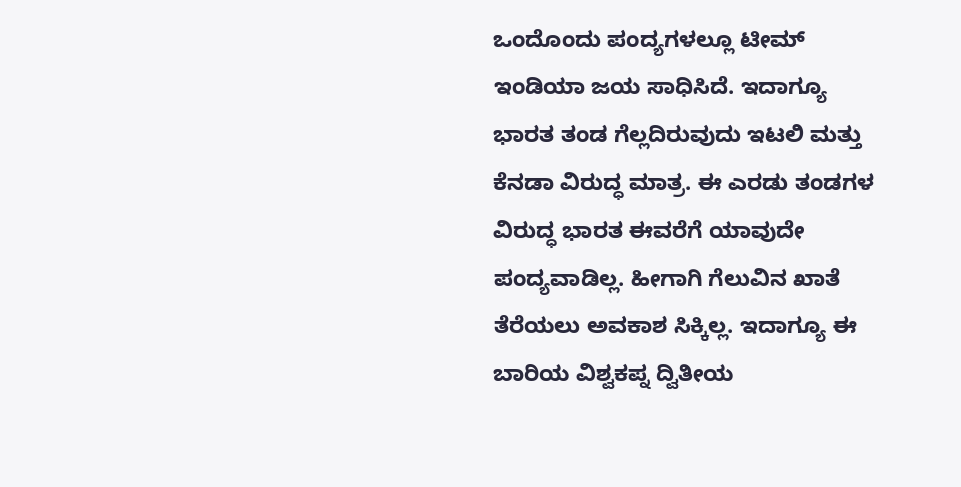ಒಂದೊಂದು ಪಂದ್ಯಗಳಲ್ಲೂ ಟೀಮ್ ಇಂಡಿಯಾ ಜಯ ಸಾಧಿಸಿದೆ. ಇದಾಗ್ಯೂ ಭಾರತ ತಂಡ ಗೆಲ್ಲದಿರುವುದು ಇಟಲಿ ಮತ್ತು ಕೆನಡಾ ವಿರುದ್ಧ ಮಾತ್ರ. ಈ ಎರಡು ತಂಡಗಳ ವಿರುದ್ಧ ಭಾರತ ಈವರೆಗೆ ಯಾವುದೇ ಪಂದ್ಯವಾಡಿಲ್ಲ. ಹೀಗಾಗಿ ಗೆಲುವಿನ ಖಾತೆ ತೆರೆಯಲು ಅವಕಾಶ ಸಿಕ್ಕಿಲ್ಲ. ಇದಾಗ್ಯೂ ಈ ಬಾರಿಯ ವಿಶ್ವಕಪ್ನ ದ್ವಿತೀಯ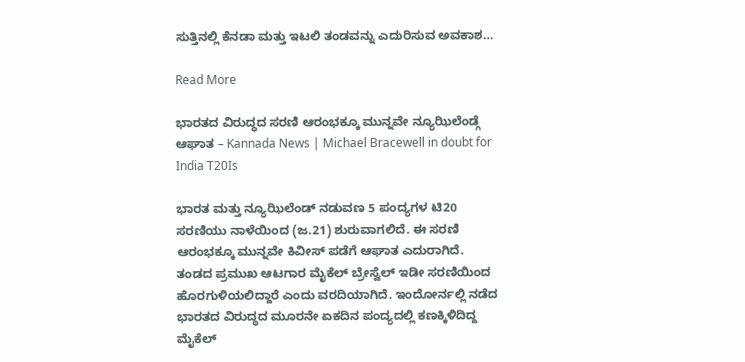ಸುತ್ತಿನಲ್ಲಿ ಕೆನಡಾ ಮತ್ತು ಇಟಲಿ ತಂಡವನ್ನು ಎದುರಿಸುವ ಅವಕಾಶ…

Read More

ಭಾರತದ ವಿರುದ್ಧದ ಸರಣಿ ಆರಂಭಕ್ಕೂ ಮುನ್ನವೇ ನ್ಯೂಝಿಲೆಂಡ್ಗೆ ಆಘಾತ – Kannada News | Michael Bracewell in doubt for India T20Is

ಭಾರತ ಮತ್ತು ನ್ಯೂಝಿಲೆಂಡ್ ನಡುವಣ 5 ಪಂದ್ಯಗಳ ಟಿ20 ಸರಣಿಯು ನಾಳೆಯಿಂದ (ಜ.21) ಶುರುವಾಗಲಿದೆ. ಈ ಸರಣಿ ಆರಂಭಕ್ಕೂ ಮುನ್ನವೇ ಕಿವೀಸ್ ಪಡೆಗೆ ಆಘಾತ ಎದುರಾಗಿದೆ. ತಂಡದ ಪ್ರಮುಖ ಆಟಗಾರ ಮೈಕೆಲ್ ಬ್ರೇಸ್ವೆಲ್ ಇಡೀ ಸರಣಿಯಿಂದ ಹೊರಗುಳಿಯಲಿದ್ದಾರೆ ಎಂದು ವರದಿಯಾಗಿದೆ. ಇಂದೋರ್ನಲ್ಲಿ ನಡೆದ ಭಾರತದ ವಿರುದ್ಧದ ಮೂರನೇ ಏಕದಿನ ಪಂದ್ಯದಲ್ಲಿ ಕಣಕ್ಕಿಳಿದಿದ್ದ ಮೈಕೆಲ್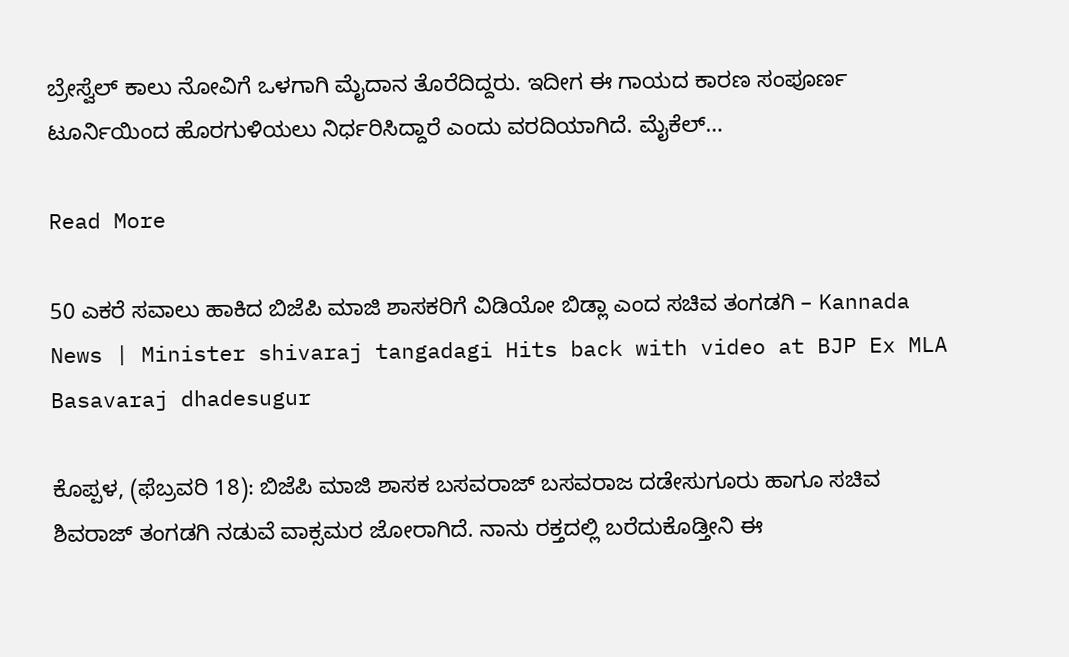ಬ್ರೇಸ್ವೆಲ್ ಕಾಲು ನೋವಿಗೆ ಒಳಗಾಗಿ ಮೈದಾನ ತೊರೆದಿದ್ದರು. ಇದೀಗ ಈ ಗಾಯದ ಕಾರಣ ಸಂಪೂರ್ಣ ಟೂರ್ನಿಯಿಂದ ಹೊರಗುಳಿಯಲು ನಿರ್ಧರಿಸಿದ್ದಾರೆ ಎಂದು ವರದಿಯಾಗಿದೆ. ಮೈಕೆಲ್…

Read More

50 ಎಕರೆ ಸವಾಲು ಹಾಕಿದ ಬಿಜೆಪಿ ಮಾಜಿ ಶಾಸಕರಿಗೆ ವಿಡಿಯೋ ಬಿಡ್ಲಾ ಎಂದ ಸಚಿವ ತಂಗಡಗಿ – Kannada News | Minister shivaraj tangadagi Hits back with video at BJP Ex MLA Basavaraj dhadesugur

ಕೊಪ್ಪಳ, (ಫೆಬ್ರವರಿ 18): ಬಿಜೆಪಿ ಮಾಜಿ ಶಾಸಕ ಬಸವರಾಜ್ ಬಸವರಾಜ ದಡೇಸುಗೂರು ಹಾಗೂ ಸಚಿವ ಶಿವರಾಜ್ ತಂಗಡಗಿ ನಡುವೆ ವಾಕ್ಸಮರ ಜೋರಾಗಿದೆ. ನಾನು ರಕ್ತದಲ್ಲಿ ಬರೆದುಕೊಡ್ತೀನಿ ಈ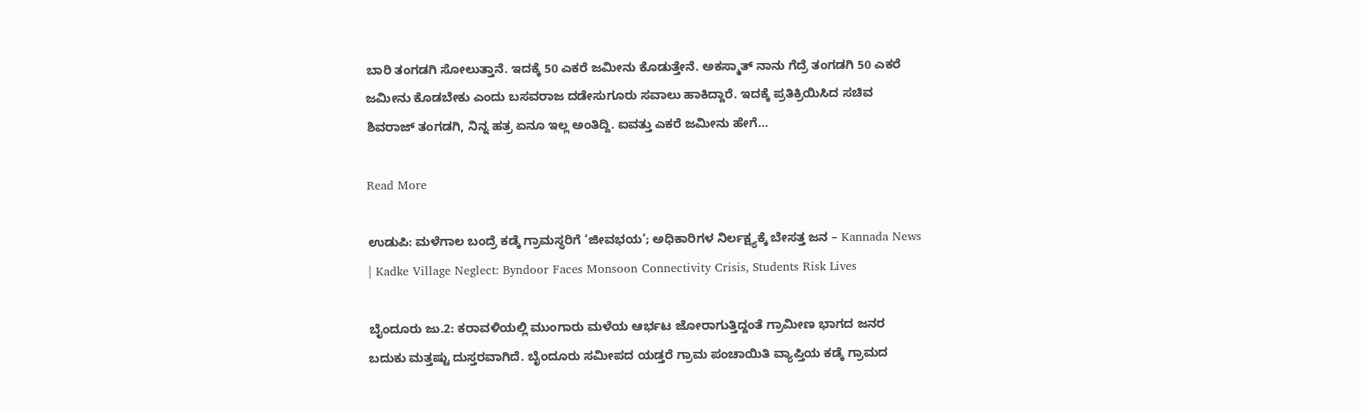ಬಾರಿ ತಂಗಡಗಿ ಸೋಲುತ್ತಾನೆ. ಇದಕ್ಕೆ 50 ಎಕರೆ ಜಮೀನು ಕೊಡುತ್ತೇನೆ. ಅಕಸ್ಮಾತ್ ನಾನು ಗೆದ್ರೆ ತಂಗಡಗಿ 50 ಎಕರೆ ಜಮೀನು ಕೊಡಬೇಕು ಎಂದು ಬಸವರಾಜ ದಡೇಸುಗೂರು ಸವಾಲು ಹಾಕಿದ್ದಾರೆ. ಇದಕ್ಕೆ ಪ್ರತಿಕ್ರಿಯಿಸಿದ ಸಚಿವ ಶಿವರಾಜ್ ತಂಗಡಗಿ, ನಿನ್ನ ಹತ್ರ ಏನೂ ಇಲ್ಲ ಅಂತಿದ್ದಿ. ಐವತ್ತು ಎಕರೆ ಜಮೀನು ಹೇಗೆ…

Read More

ಉಡುಪಿ: ಮಳೆಗಾಲ ಬಂದ್ರೆ ಕಡ್ಕೆ ಗ್ರಾಮಸ್ಥರಿಗೆ ‘ಜೀವಭಯ’; ಅಧಿಕಾರಿಗಳ ನಿರ್ಲಕ್ಷ್ಯಕ್ಕೆ ಬೇಸತ್ತ ಜನ – Kannada News | Kadke Village Neglect: Byndoor Faces Monsoon Connectivity Crisis, Students Risk Lives

ಬೈಂದೂರು ಜು.2: ಕರಾವಳಿಯಲ್ಲಿ ಮುಂಗಾರು ಮಳೆಯ ಆರ್ಭಟ ಜೋರಾಗುತ್ತಿದ್ದಂತೆ ಗ್ರಾಮೀಣ ಭಾಗದ ಜನರ ಬದುಕು ಮತ್ತಷ್ಟು ದುಸ್ತರವಾಗಿದೆ. ಬೈಂದೂರು ಸಮೀಪದ ಯಡ್ತರೆ ಗ್ರಾಮ ಪಂಚಾಯಿತಿ ವ್ಯಾಪ್ತಿಯ ಕಡ್ಕೆ ಗ್ರಾಮದ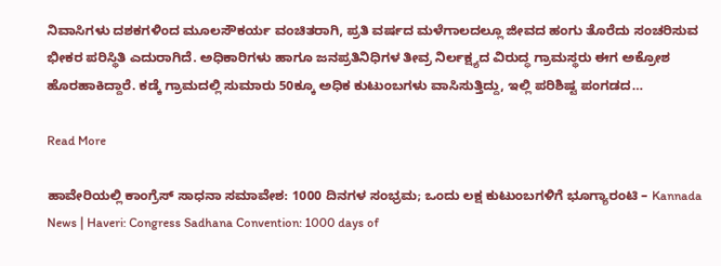ನಿವಾಸಿಗಳು ದಶಕಗಳಿಂದ ಮೂಲಸೌಕರ್ಯ ವಂಚಿತರಾಗಿ, ಪ್ರತಿ ವರ್ಷದ ಮಳೆಗಾಲದಲ್ಲೂ ಜೀವದ ಹಂಗು ತೊರೆದು ಸಂಚರಿಸುವ ಭೀಕರ ಪರಿಸ್ಥಿತಿ ಎದುರಾಗಿದೆ. ಅಧಿಕಾರಿಗಳು ಹಾಗೂ ಜನಪ್ರತಿನಿಧಿಗಳ ತೀವ್ರ ನಿರ್ಲಕ್ಷ್ಯದ ವಿರುದ್ಧ ಗ್ರಾಮಸ್ಥರು ಈಗ ಅಕ್ರೋಶ ಹೊರಹಾಕಿದ್ದಾರೆ. ಕಡ್ಕೆ ಗ್ರಾಮದಲ್ಲಿ ಸುಮಾರು 50ಕ್ಕೂ ಅಧಿಕ ಕುಟುಂಬಗಳು ವಾಸಿಸುತ್ತಿದ್ದು, ಇಲ್ಲಿ ಪರಿಶಿಷ್ಟ ಪಂಗಡದ…

Read More

ಹಾವೇರಿಯಲ್ಲಿ ಕಾಂಗ್ರೆಸ್ ಸಾಧನಾ ಸಮಾವೇಶ: 1000 ದಿನಗಳ ಸಂಭ್ರಮ; ಒಂದು ಲಕ್ಷ ಕುಟುಂಬಗಳಿಗೆ ಭೂಗ್ಯಾರಂಟಿ – Kannada News | Haveri: Congress Sadhana Convention: 1000 days of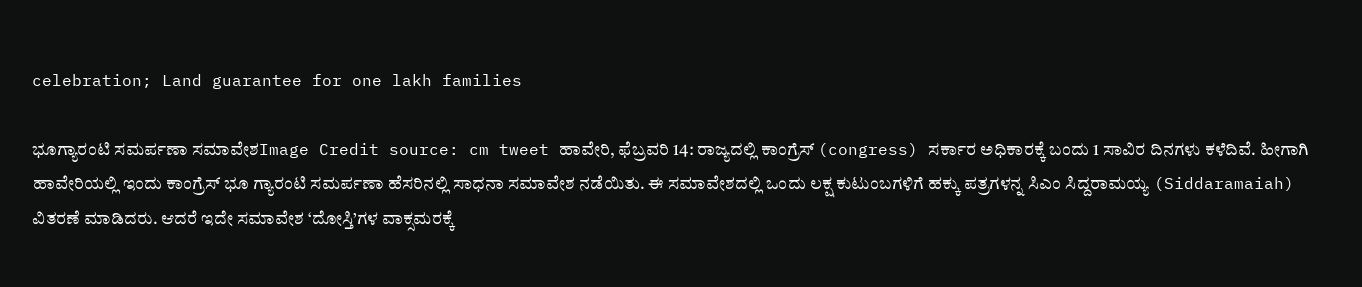celebration; Land guarantee for one lakh families

ಭೂಗ್ಯಾರಂಟಿ ಸಮರ್ಪಣಾ ಸಮಾವೇಶImage Credit source: cm tweet ಹಾವೇರಿ, ಫೆಬ್ರವರಿ 14: ರಾಜ್ಯದಲ್ಲಿ ಕಾಂಗ್ರೆಸ್ (congress) ಸರ್ಕಾರ ಅಧಿಕಾರಕ್ಕೆ ಬಂದು 1 ಸಾವಿರ ದಿನಗಳು ಕಳೆದಿವೆ. ಹೀಗಾಗಿ ಹಾವೇರಿಯಲ್ಲಿ ಇಂದು ಕಾಂಗ್ರೆಸ್ ಭೂ ಗ್ಯಾರಂಟಿ ಸಮರ್ಪಣಾ ಹೆಸರಿನಲ್ಲಿ ಸಾಧನಾ ಸಮಾವೇಶ ನಡೆಯಿತು. ಈ ಸಮಾವೇಶದಲ್ಲಿ ಒಂದು ಲಕ್ಷ ಕುಟುಂಬಗಳಿಗೆ ಹಕ್ಕು ಪತ್ರಗಳನ್ನ ಸಿಎಂ ಸಿದ್ದರಾಮಯ್ಯ (Siddaramaiah) ವಿತರಣೆ ಮಾಡಿದರು. ಆದರೆ ಇದೇ ಸಮಾವೇಶ ‘ದೋಸ್ತಿ’ಗಳ ವಾಕ್ಸಮರಕ್ಕೆ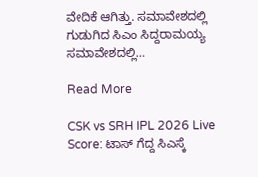ವೇದಿಕೆ ಆಗಿತ್ತು. ಸಮಾವೇಶದಲ್ಲಿ ಗುಡುಗಿದ ಸಿಎಂ ಸಿದ್ದರಾಮಯ್ಯ ಸಮಾವೇಶದಲ್ಲಿ…

Read More

CSK vs SRH IPL 2026 Live Score: ಟಾಸ್ ಗೆದ್ದ ಸಿಎಸ್ಕೆ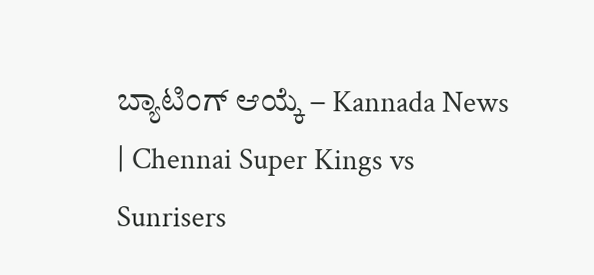ಬ್ಯಾಟಿಂಗ್ ಆಯ್ಕೆ – Kannada News | Chennai Super Kings vs Sunrisers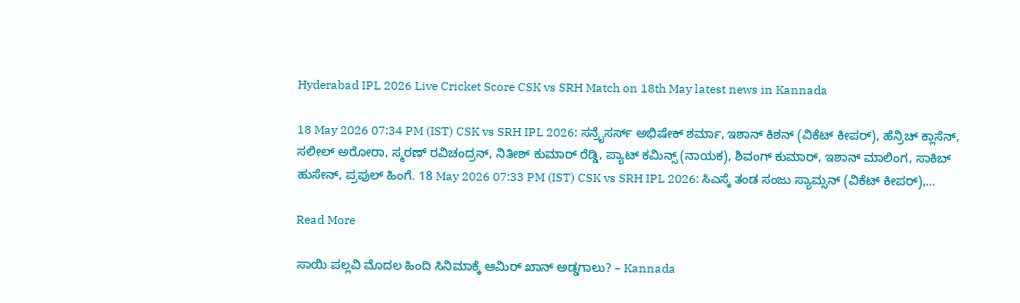Hyderabad IPL 2026 Live Cricket Score CSK vs SRH Match on 18th May latest news in Kannada

18 May 2026 07:34 PM (IST) CSK vs SRH IPL 2026: ಸನ್ರೈಸರ್ಸ್ ಅಭಿಷೇಕ್ ಶರ್ಮಾ, ಇಶಾನ್ ಕಿಶನ್ (ವಿಕೆಟ್ ಕೀಪರ್), ಹೆನ್ರಿಚ್ ಕ್ಲಾಸೆನ್, ಸಲೀಲ್ ಅರೋರಾ, ಸ್ಮರಣ್ ರವಿಚಂದ್ರನ್, ನಿತೀಶ್ ಕುಮಾರ್ ರೆಡ್ಡಿ, ಪ್ಯಾಟ್ ಕಮಿನ್ಸ್ (ನಾಯಕ), ಶಿವಂಗ್ ಕುಮಾರ್, ಇಶಾನ್ ಮಾಲಿಂಗ, ಸಾಕಿಬ್ ಹುಸೇನ್, ಪ್ರಫುಲ್ ಹಿಂಗೆ. 18 May 2026 07:33 PM (IST) CSK vs SRH IPL 2026: ಸಿಎಸ್ಕೆ ತಂಡ ಸಂಜು ಸ್ಯಾಮ್ಸನ್ (ವಿಕೆಟ್ ಕೀಪರ್),…

Read More

ಸಾಯಿ ಪಲ್ಲವಿ ಮೊದಲ ಹಿಂದಿ ಸಿನಿಮಾಕ್ಕೆ ಆಮಿರ್ ಖಾನ್ ಅಡ್ಡಗಾಲು? – Kannada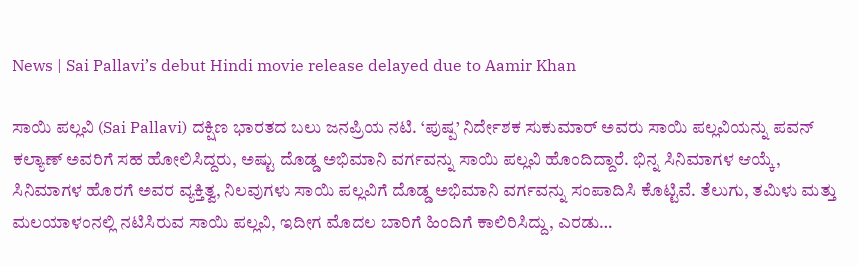News | Sai Pallavi’s debut Hindi movie release delayed due to Aamir Khan

ಸಾಯಿ ಪಲ್ಲವಿ (Sai Pallavi) ದಕ್ಷಿಣ ಭಾರತದ ಬಲು ಜನಪ್ರಿಯ ನಟಿ. ‘ಪುಷ್ಪ’ ನಿರ್ದೇಶಕ ಸುಕುಮಾರ್ ಅವರು ಸಾಯಿ ಪಲ್ಲವಿಯನ್ನು ಪವನ್ ಕಲ್ಯಾಣ್ ಅವರಿಗೆ ಸಹ ಹೋಲಿಸಿದ್ದರು, ಅಷ್ಟು ದೊಡ್ಡ ಅಭಿಮಾನಿ ವರ್ಗವನ್ನು ಸಾಯಿ ಪಲ್ಲವಿ ಹೊಂದಿದ್ದಾರೆ. ಭಿನ್ನ ಸಿನಿಮಾಗಳ ಆಯ್ಕೆ, ಸಿನಿಮಾಗಳ ಹೊರಗೆ ಅವರ ವ್ಯಕ್ತಿತ್ವ, ನಿಲವುಗಳು ಸಾಯಿ ಪಲ್ಲವಿಗೆ ದೊಡ್ಡ ಅಭಿಮಾನಿ ವರ್ಗವನ್ನು ಸಂಪಾದಿಸಿ ಕೊಟ್ಟಿವೆ. ತೆಲುಗು, ತಮಿಳು ಮತ್ತು ಮಲಯಾಳಂನಲ್ಲಿ ನಟಿಸಿರುವ ಸಾಯಿ ಪಲ್ಲವಿ, ಇದೀಗ ಮೊದಲ ಬಾರಿಗೆ ಹಿಂದಿಗೆ ಕಾಲಿರಿಸಿದ್ದು, ಎರಡು…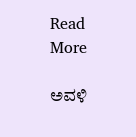Read More

ಅವಳಿ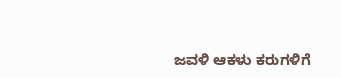ಜವಳಿ ಆಕಳು ಕರುಗಳಿಗೆ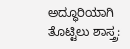ಅದ್ಧೂರಿಯಾಗಿ ತೊಟ್ಟಿಲು ಶಾಸ್ತ್ರ: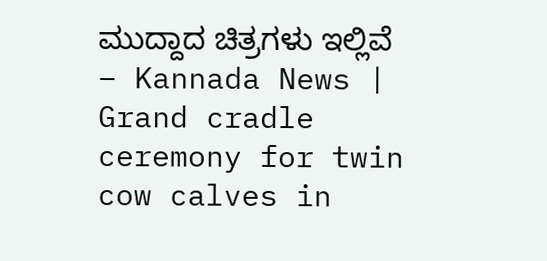ಮುದ್ದಾದ ಚಿತ್ರಗಳು ಇಲ್ಲಿವೆ – Kannada News | Grand cradle ceremony for twin cow calves in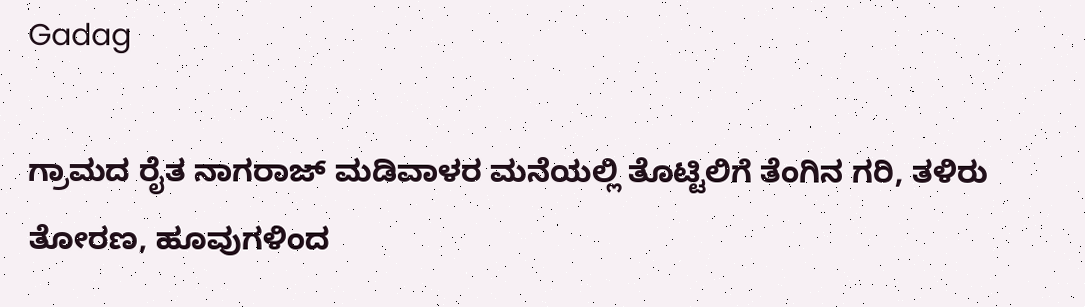Gadag

ಗ್ರಾಮದ ರೈತ ನಾಗರಾಜ್ ಮಡಿವಾಳರ ಮನೆಯಲ್ಲಿ ತೊಟ್ಟಿಲಿಗೆ ತೆಂಗಿನ ಗರಿ, ತಳಿರು ತೋರಣ, ಹೂವುಗಳಿಂದ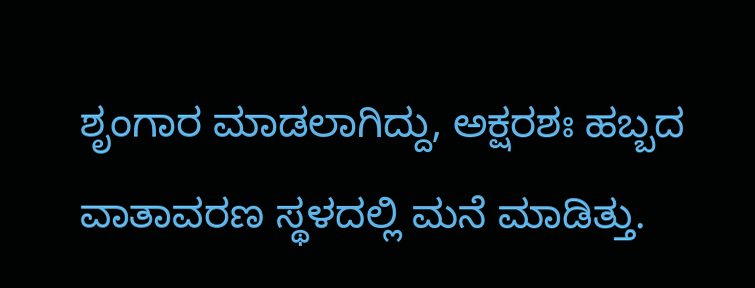ಶೃಂಗಾರ ಮಾಡಲಾಗಿದ್ದು, ಅಕ್ಷರಶಃ ಹಬ್ಬದ ವಾತಾವರಣ ಸ್ಥಳದಲ್ಲಿ ಮನೆ ಮಾಡಿತ್ತು.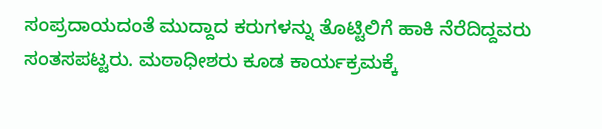ಸಂಪ್ರದಾಯದಂತೆ ಮುದ್ದಾದ ಕರುಗಳನ್ನು ತೊಟ್ಟಿಲಿಗೆ ಹಾಕಿ ನೆರೆದಿದ್ದವರು ಸಂತಸಪಟ್ಟರು. ಮಠಾಧೀಶರು ಕೂಡ ಕಾರ್ಯಕ್ರಮಕ್ಕೆ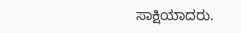ಸಾಕ್ಷಿಯಾದರು.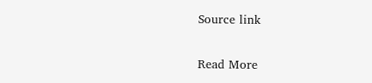Source link

Read More